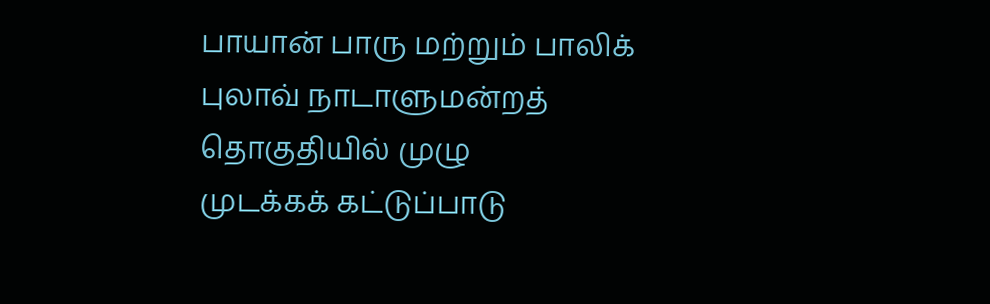பாயான் பாரு மற்றும் பாலிக் புலாவ் நாடாளுமன்றத் தொகுதியில் முழு
முடக்கக் கட்டுப்பாடு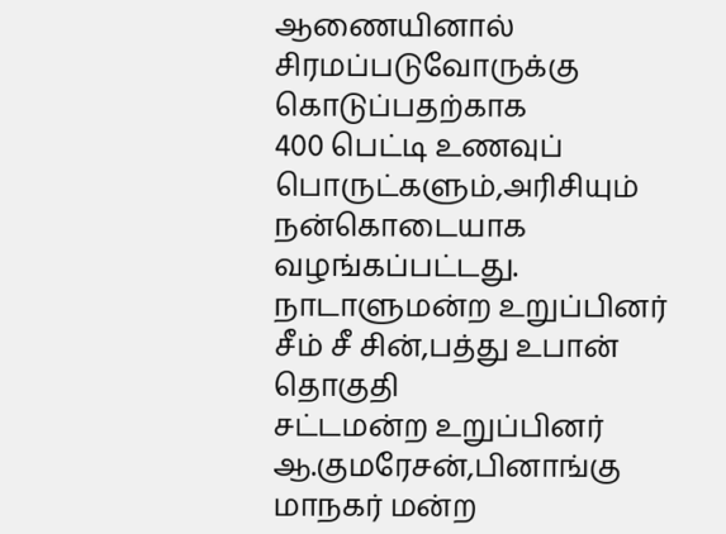ஆணையினால் சிரமப்படுவோருக்கு கொடுப்பதற்காக
400 பெட்டி உணவுப் பொருட்களும்,அரிசியும் நன்கொடையாக
வழங்கப்பட்டது.
நாடாளுமன்ற உறுப்பினர் சீம் சீ சின்,பத்து உபான் தொகுதி
சட்டமன்ற உறுப்பினர் ஆ.குமரேசன்,பினாங்கு மாநகர் மன்ற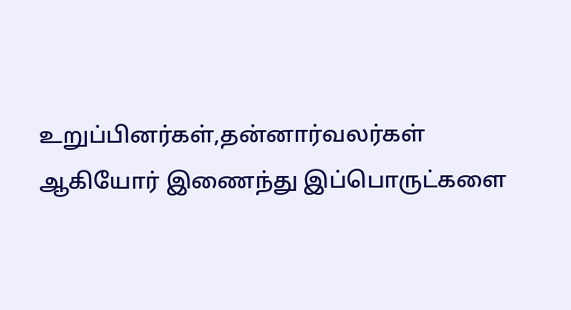உறுப்பினர்கள்,தன்னார்வலர்கள் ஆகியோர் இணைந்து இப்பொருட்களை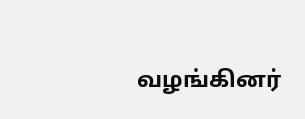வழங்கினர்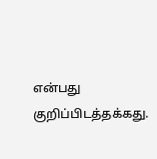என்பது குறிப்பிடத்தக்கது.